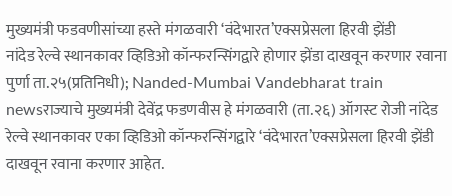मुख्यमंत्री फडवणीसांच्या हस्ते मंगळवारी ‘वंदेभारत’एक्सप्रेसला हिरवी झेंडी
नांदेड रेल्वे स्थानकावर व्हिडिओ कॉन्फरन्सिंगद्वारे होणार झेंडा दाखवून करणार रवाना
पुर्णा ता.२५(प्रतिनिधी); Nanded-Mumbai Vandebharat train newsराज्याचे मुख्यमंत्री देवेंद्र फडणवीस हे मंगळवारी (ता.२६) ऑगस्ट रोजी नांदेड रेल्वे स्थानकावर एका व्हिडिओ कॉन्फरन्सिंगद्वारे ‘वंदेभारत’एक्सप्रेसला हिरवी झेंडी दाखवून रवाना करणार आहेत.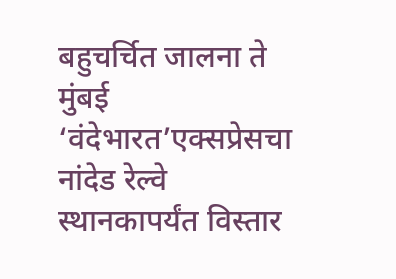बहुचर्चित जालना ते मुंबई ‘वंदेभारत’एक्सप्रेसचा नांदेड रेल्वे स्थानकापर्यंत विस्तार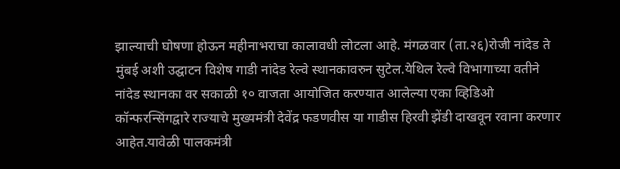झाल्याची घोषणा होऊन महीनाभराचा कालावधी लोटला आहे. मंगळवार (ता.२६)रोजी नांदेड ते मुंबई अशी उद्घाटन विशेष गाडी नांदेड रेल्वे स्थानकावरुन सुटेल.येथिल रेल्वे विभागाच्या वतीने नांदेड स्थानका वर सकाळी १० वाजता आयोजित करण्यात आलेल्या एका व्हिडिओ कॉन्फरन्सिंगद्वारे राज्याचे मुख्यमंत्री देवेंद्र फडणवीस या गाडीस हिरवी झेंडी दाखवून रवाना करणार आहेत.यावेळी पालकमंत्री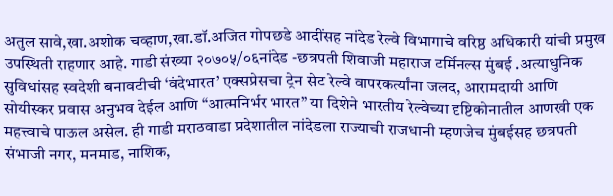अतुल सावे,खा.अशोक चव्हाण,खा.डॉ.अजित गोपछडे आदींसह नांदेड रेल्वे विभागाचे वरिष्ठ अधिकारी यांची प्रमुख उपस्थिती राहणार आहे. गाडी संख्या २०७०५/०६नांदेड -छत्रपती शिवाजी महाराज टर्मिनल्स मुंबई .अत्याधुनिक सुविधांसह स्वदेशी बनावटीची ‘वंदेभारत’ एक्सप्रेसचा ट्रेन सेट रेल्वे वापरकर्त्यांना जलद, आरामदायी आणि सोयीस्कर प्रवास अनुभव देईल आणि “आत्मनिर्भर भारत” या दिशेने भारतीय रेल्वेच्या दृष्टिकोनातील आणखी एक महत्त्वाचे पाऊल असेल. ही गाडी मराठवाडा प्रदेशातील नांदेडला राज्याची राजधानी म्हणजेच मुंबईसह छत्रपती संभाजी नगर, मनमाड, नाशिक,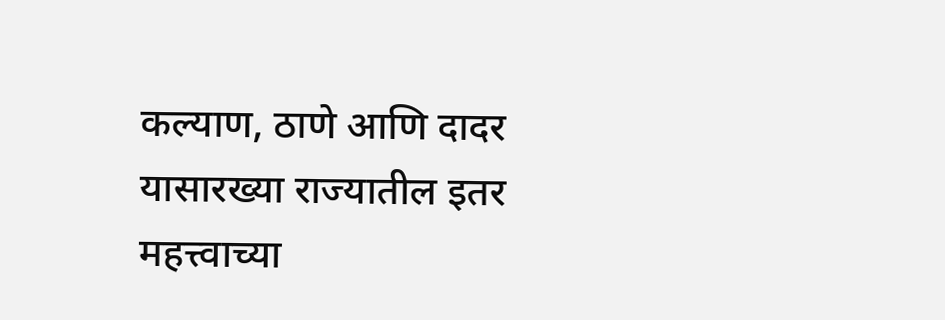कल्याण, ठाणे आणि दादर यासारख्या राज्यातील इतर महत्त्वाच्या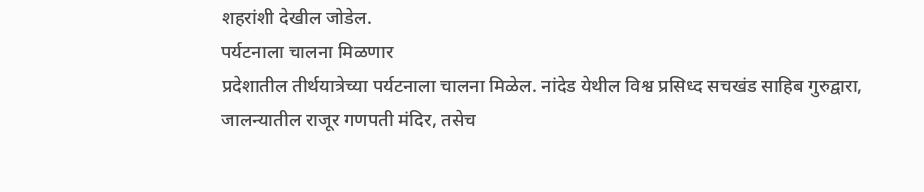शहरांशी देखील जोडेल.
पर्यटनाला चालना मिळणार
प्रदेशातील तीर्थयात्रेच्या पर्यटनाला चालना मिळेल. नांदेड येथील विश्व प्रसिध्द सचखंड साहिब गुरुद्वारा, जालन्यातील राजूर गणपती मंदिर, तसेच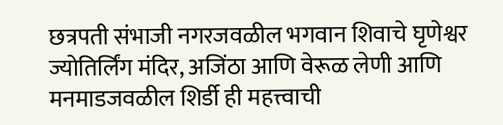छत्रपती संभाजी नगरजवळील भगवान शिवाचे घृणेश्वर ज्योतिर्लिंग मंदिर, अजिंठा आणि वेरूळ लेणी आणि मनमाडजवळील शिर्डी ही महत्त्वाची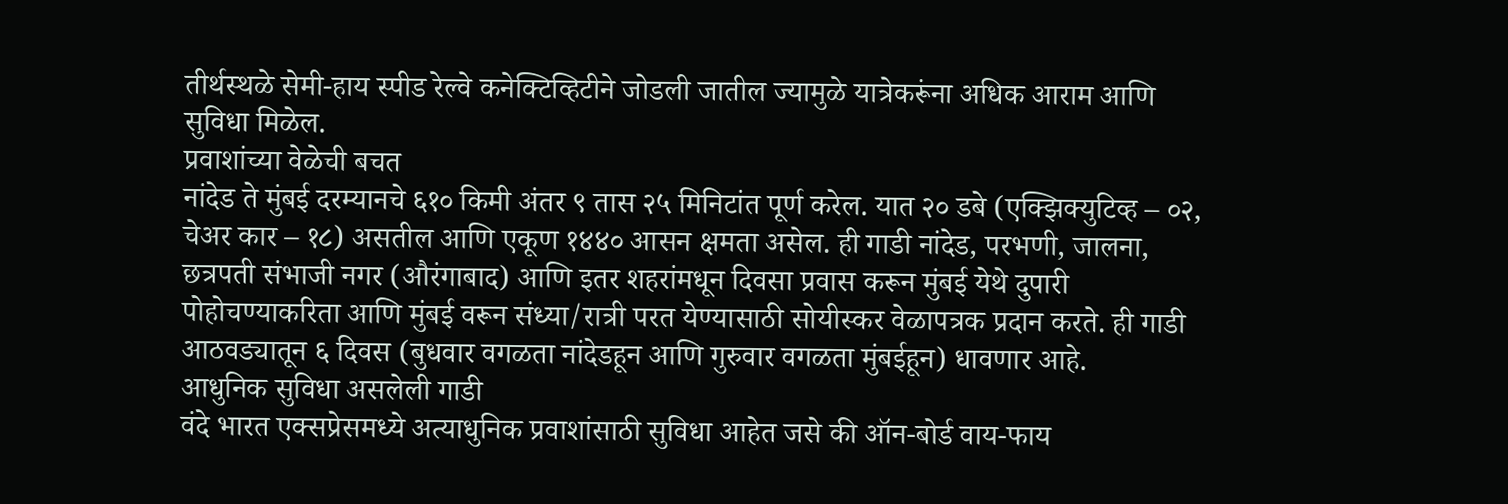तीर्थस्थळे सेमी-हाय स्पीड रेल्वे कनेक्टिव्हिटीने जोडली जातील ज्यामुळे यात्रेकरूंना अधिक आराम आणि सुविधा मिळेल.
प्रवाशांच्या वेळेची बचत
नांदेड ते मुंबई दरम्यानचे ६१० किमी अंतर ९ तास २५ मिनिटांत पूर्ण करेल. यात २० डबे (एक्झिक्युटिव्ह – ०२, चेअर कार – १८) असतील आणि एकूण १४४० आसन क्षमता असेल. ही गाडी नांदेड, परभणी, जालना, छत्रपती संभाजी नगर (औरंगाबाद) आणि इतर शहरांमधून दिवसा प्रवास करून मुंबई येथे दुपारी पोहोचण्याकरिता आणि मुंबई वरून संध्या/रात्री परत येण्यासाठी सोयीस्कर वेळापत्रक प्रदान करते. ही गाडी आठवड्यातून ६ दिवस (बुधवार वगळता नांदेडहून आणि गुरुवार वगळता मुंबईहून) धावणार आहे.
आधुनिक सुविधा असलेली गाडी
वंदे भारत एक्सप्रेसमध्ये अत्याधुनिक प्रवाशांसाठी सुविधा आहेत जसे की ऑन-बोर्ड वाय-फाय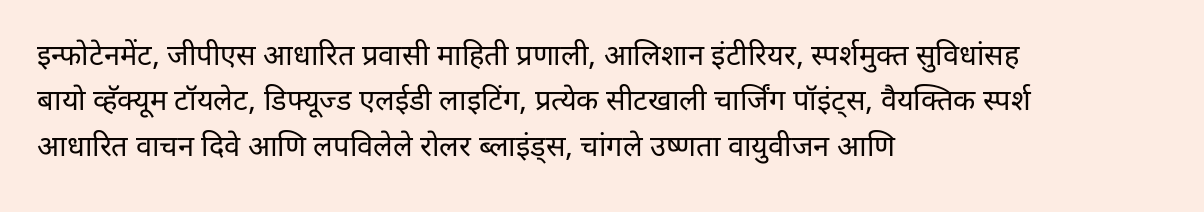इन्फोटेनमेंट, जीपीएस आधारित प्रवासी माहिती प्रणाली, आलिशान इंटीरियर, स्पर्शमुक्त सुविधांसह बायो व्हॅक्यूम टॉयलेट, डिफ्यूज्ड एलईडी लाइटिंग, प्रत्येक सीटखाली चार्जिंग पॉइंट्स, वैयक्तिक स्पर्श आधारित वाचन दिवे आणि लपविलेले रोलर ब्लाइंड्स, चांगले उष्णता वायुवीजन आणि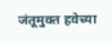जंतूमुक्त हवेच्या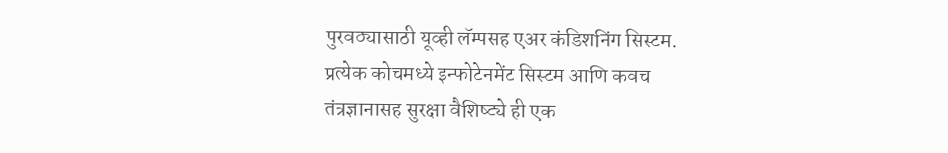पुरवठ्यासाठी यूव्ही लॅम्पसह एअर कंडिशनिंग सिस्टम. प्रत्येक कोचमध्ये इन्फोटेनमेंट सिस्टम आणि कवच तंत्रज्ञानासह सुरक्षा वैशिष्ट्ये ही एक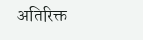अतिरिक्त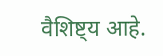वैशिष्ट्य आहे.